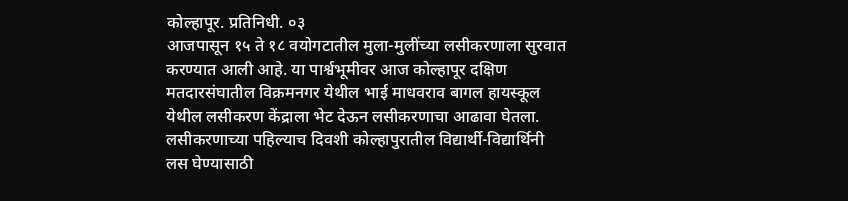कोल्हापूर. प्रतिनिधी. ०३
आजपासून १५ ते १८ वयोगटातील मुला-मुलींच्या लसीकरणाला सुरवात करण्यात आली आहे. या पार्श्वभूमीवर आज कोल्हापूर दक्षिण मतदारसंघातील विक्रमनगर येथील भाई माधवराव बागल हायस्कूल येथील लसीकरण केंद्राला भेट देऊन लसीकरणाचा आढावा घेतला.
लसीकरणाच्या पहिल्याच दिवशी कोल्हापुरातील विद्यार्थी-विद्यार्थिनी लस घेण्यासाठी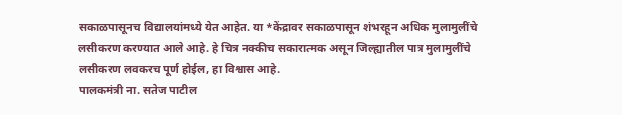सकाळपासूनच विद्यालयांमध्ये येत आहेत. या *केंद्रावर सकाळपासून शंभरहून अधिक मुलामुलींचे लसीकरण करण्यात आले आहे. हे चित्र नक्कीच सकारात्मक असून जिल्ह्यातील पात्र मुलामुलींचे लसीकरण लवकरच पूर्ण होईल, हा विश्वास आहे.
पालकमंत्री ना. सतेज पाटील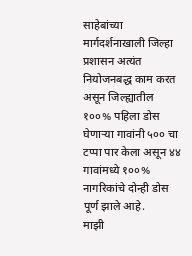साहेबांच्या मार्गदर्शनाखाली जिल्हा प्रशासन अत्यंत नियोजनबद्ध काम करत असून जिल्ह्यातील १००% पहिला डोस घेणाऱ्या गावांनी ५०० चा टप्पा पार केला असून ४४ गावांमध्ये १००% नागरिकांचे दोन्ही डोस पूर्ण झाले आहे.
माझी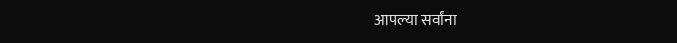आपल्या सर्वांना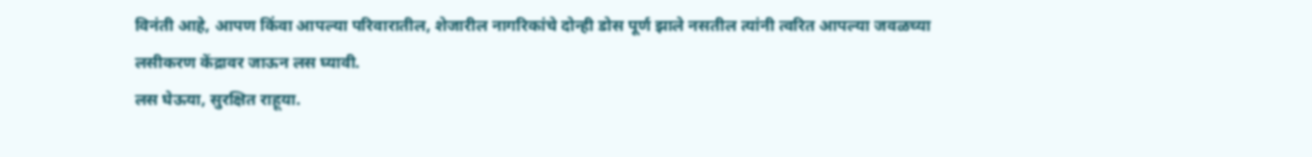विनंती आहे, आपण किंवा आपल्या परिवारातील, शेजारील नागरिकांचे दोन्ही डोस पूर्ण झाले नसतील त्यांनी त्वरित आपल्या जवळच्या लसीकरण केंद्रावर जाऊन लस घ्यावी.
लस घेऊया, सुरक्षित राहूया.